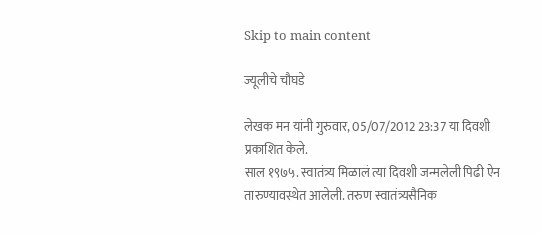Skip to main content

ज्यूलीचे चौघडे

लेखक मन यांनी गुरुवार, 05/07/2012 23:37 या दिवशी प्रकाशित केले.
साल १९७५. स्वातंत्र्य मिळालं त्या दिवशी जन्मलेली पिढी ऐन तारुण्यावस्थेत आलेली. तरुण स्वातंत्र्यसैनिक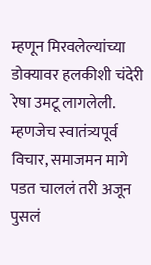म्हणून मिरवलेल्यांच्या डोक्यावर हलकीशी चंदेरी रेषा उमटू लागलेली. म्हणजेच स्वातंत्र्यपूर्व विचार, समाजमन मागे पडत चाललं तरी अजून पुसलं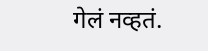गेलं नव्हतं.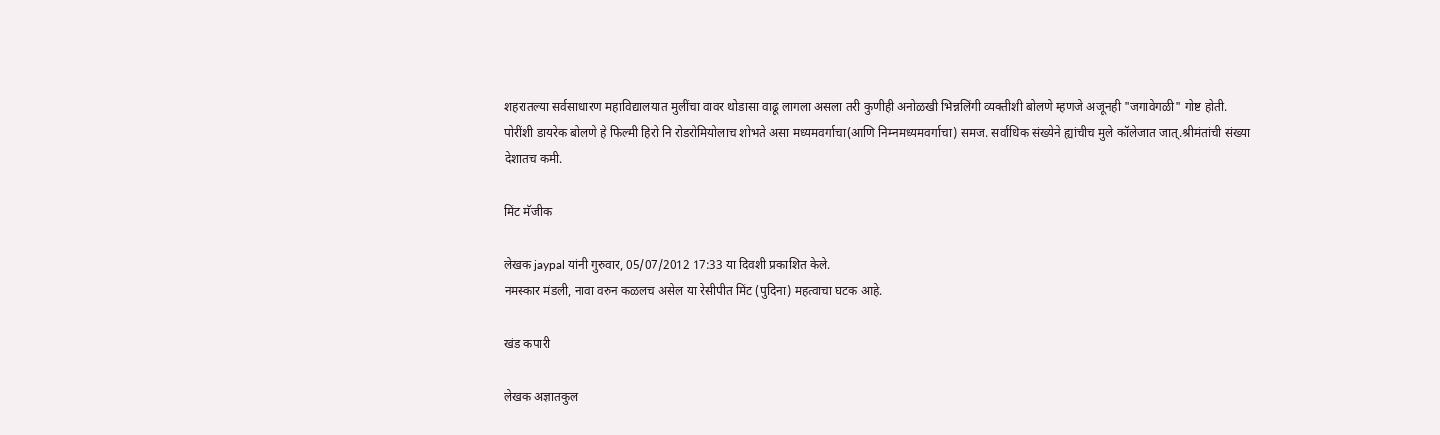शहरातल्या सर्वसाधारण महाविद्यालयात मुलींचा वावर थोडासा वाढू लागला असला तरी कुणीही अनोळखी भिन्नलिंगी व्यक्तीशी बोलणे म्हणजे अजूनही "जगावेगळी" गोष्ट होती. पोरींशी डायरेक बोलणे हे फिल्मी हिरो नि रोडरोमियोलाच शोभते असा मध्यमवर्गाचा(आणि निम्नमध्यमवर्गाचा) समज. सर्वाधिक संख्येने ह्यांचीच मुले कॉलेजात जात्.श्रीमंतांची संख्या देशातच कमी.

मिंट मॅजीक

लेखक jaypal यांनी गुरुवार, 05/07/2012 17:33 या दिवशी प्रकाशित केले.
नमस्कार मंडली, नावा वरुन कळलच असेल या रेसीपीत मिंट (पुदिना) महत्वाचा घटक आहे.

खंड कपारी

लेखक अज्ञातकुल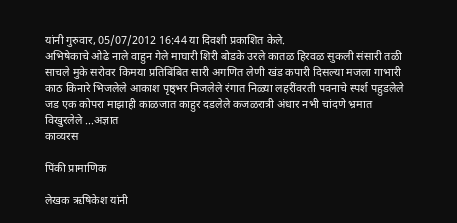यांनी गुरुवार, 05/07/2012 16:44 या दिवशी प्रकाशित केले.
अभिषेकाचे ओढे नाले वाहुन गेले माघारी शिरी बोडके उरले कातळ हिरवळ सुकली संसारी तळी साचले मुके सरोवर किमया प्रतिबिंबित सारी अगणित लेणी खंड कपारी दिसल्या मजला गाभारी काठ किनारे भिजलेले आकाश पृष्ठ्भर निजलेले रंगात निळ्या लहरींवरती पवनाचे स्पर्श पहुडलेले जड एक कोपरा माझाही काळजात काहुर दडलेले कजळरात्री अंधार नभी चांदणे भ्रमात विखुरलेले ...अज्ञात
काव्यरस

पिंकी प्रामाणिक

लेखक ऋषिकेश यांनी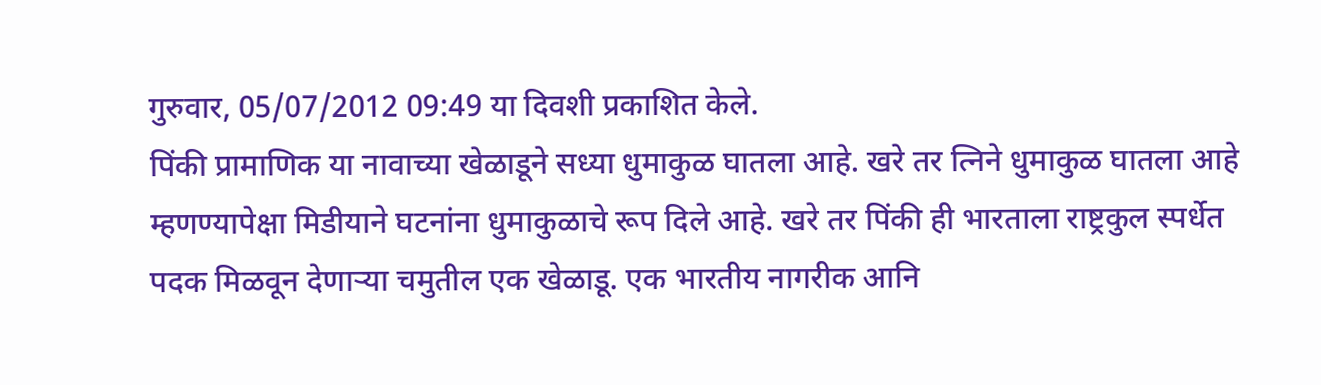गुरुवार, 05/07/2012 09:49 या दिवशी प्रकाशित केले.
पिंकी प्रामाणिक या नावाच्या खेळाडूने सध्या धुमाकुळ घातला आहे. खरे तर त्निने धुमाकुळ घातला आहे म्हणण्यापेक्षा मिडीयाने घटनांना धुमाकुळाचे रूप दिले आहे. खरे तर पिंकी ही भारताला राष्ट्रकुल स्पर्धेत पदक मिळवून देणार्‍या चमुतील एक खेळाडू. एक भारतीय नागरीक आनि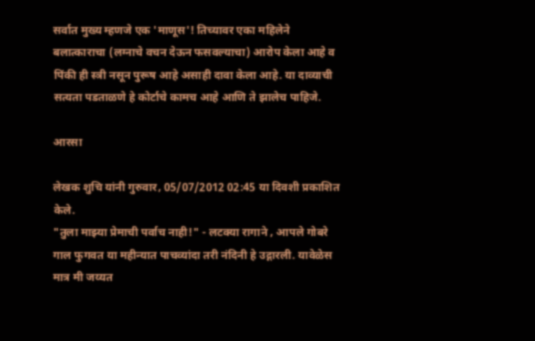सर्वात मुख्य म्हणजे एक 'माणूस'! तिच्यावर एका महिलेने बलात्काराचा (लग्नाचे वचन देऊन फसवल्याचा) आरोप केला आहे व पिंकी ही स्त्री नसून पुरूष आहे असाही दावा केला आहे. या दाव्याची सत्यता पडताळणे हे कोर्टाचे कामच आहे आणि ते झालेच पाहिजे.

आरसा

लेखक शुचि यांनी गुरुवार, 05/07/2012 02:45 या दिवशी प्रकाशित केले.
"तुला माझ्या प्रेमाची पर्वाच नाही!" - लटक्या रागाने , आपले गोबरे गाल फुगवत या महीन्यात पाचव्यांदा तरी नंदिनी हे उद्गारली. यावेळेस मात्र मी जय्यत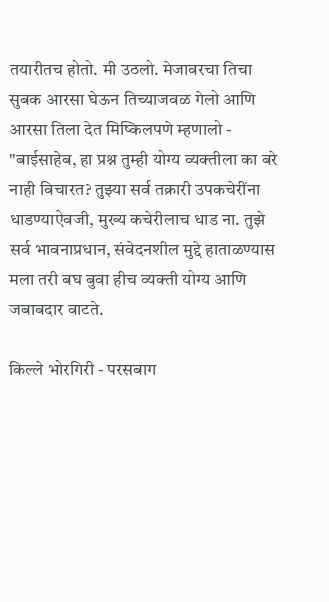तयारीतच होतो. मी उठलो. मेजावरचा तिचा सुबक आरसा घेऊन तिच्याजवळ गेलो आणि आरसा तिला देत मिष्किलपणे म्हणालो - "बाईसाहेब, हा प्रश्न तुम्ही योग्य व्यक्तीला का बरे नाही विचारत? तुझ्या सर्व तक्रारी उपकचेरींना धाडण्याऐवजी, मुख्य कचेरीलाच धाड ना. तुझे सर्व भावनाप्रधान, संवेदनशील मुद्दे हाताळण्यास मला तरी बघ बुवा हीच व्यक्ती योग्य आणि जबाबदार वाटते.

किल्ले भोरगिरी - परसबाग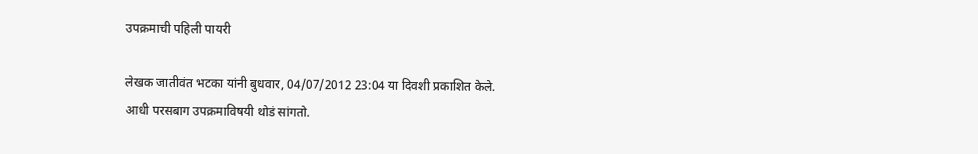उपक्रमाची पहिली पायरी

लेखक जातीवंत भटका यांनी बुधवार, 04/07/2012 23:04 या दिवशी प्रकाशित केले.
आधी परसबाग उपक्रमाविषयी थोडं सांगतो.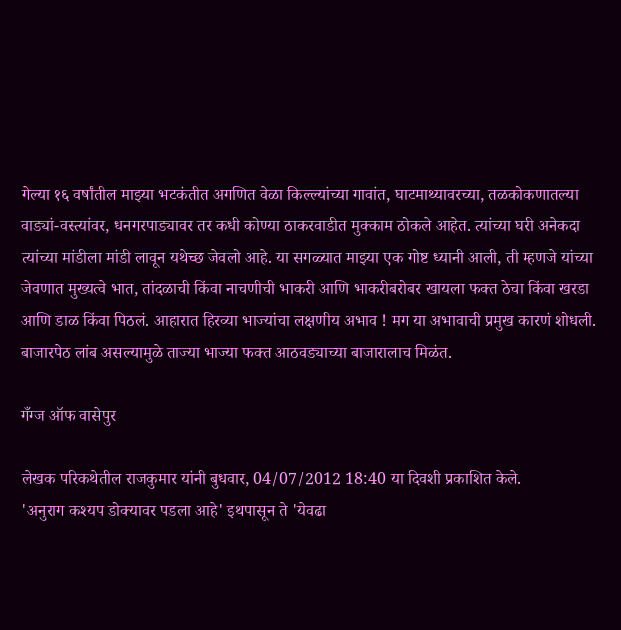गेल्या १६ वर्षांतील माझ्या भटकंतीत अगणित वेळा किल्ल्यांच्या गावांत, घाटमाथ्यावरच्या, तळकोकणातल्या वाड्यां-वस्त्यांवर, धनगरपाड्यावर तर कधी कोण्या ठाकरवाडीत मुक्काम ठोकले आहेत. त्यांच्या घरी अनेकदा त्यांच्या मांडीला मांडी लावून यथेच्छ जेवलो आहे. या सगळ्यात माझ्या एक गोष्ट ध्यानी आली, ती म्हणजे यांच्या जेवणात मुख्यत्वे भात, तांदळाची किंवा नाचणीची भाकरी आणि भाकरीबरोबर खायला फक्त ठेचा किंवा खरडा आणि डाळ किंवा पिठलं. आहारात हिरव्या भाज्यांचा लक्षणीय अभाव ! मग या अभावाची प्रमुख कारणं शोधली. बाजारपेठ लांब असल्यामुळे ताज्या भाज्या फक्त आठवड्याच्या बाजारालाच मिळंत.

गँग्ज ऑफ वासेपुर

लेखक परिकथेतील राजकुमार यांनी बुधवार, 04/07/2012 18:40 या दिवशी प्रकाशित केले.
'अनुराग कश्यप डोक्यावर पडला आहे' इथपासून ते 'येवढा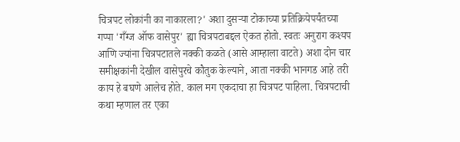चित्रपट लोकांनी का नाकारला?' अशा दुसर्‍या टोकाच्या प्रतिक्रियेपर्यंतच्या गप्पा 'गँग्ज ऑफ वासेपुर' ह्या चित्रपटाबद्दल ऐकत होतो. स्वतः अनुराग कश्यप आणि ज्यांना चित्रपटातले नक्की कळते (आसे आम्हाला वाटते) अशा दोन चार समीक्षकांनी देखील वासेपुरचे कौतुक केल्याने, आता नक्की भानगड आहे तरी काय हे बघणे आलेच होते. काल मग एकदाचा हा चित्रपट पाहिला. चित्रपटाची कथा म्हणाल तर एका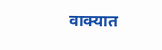वाक्यात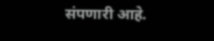संपणारी आहे.